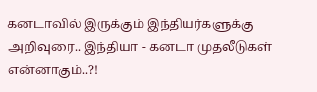கனடாவில் இருக்கும் இந்தியர்களுக்கு அறிவுரை.. இந்தியா - கனடா முதலீடுகள் என்னாகும்..?!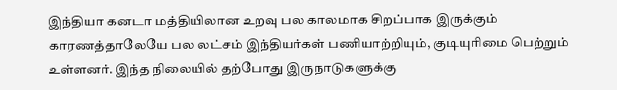இந்தியா கனடா மத்தியிலான உறவு பல காலமாக சிறப்பாக இருக்கும் காரணத்தாலேயே பல லட்சம் இந்தியர்கள் பணியாற்றியும், குடியுரிமை பெற்றும் உள்ளனர். இந்த நிலையில் தற்போது இருநாடுகளுக்கு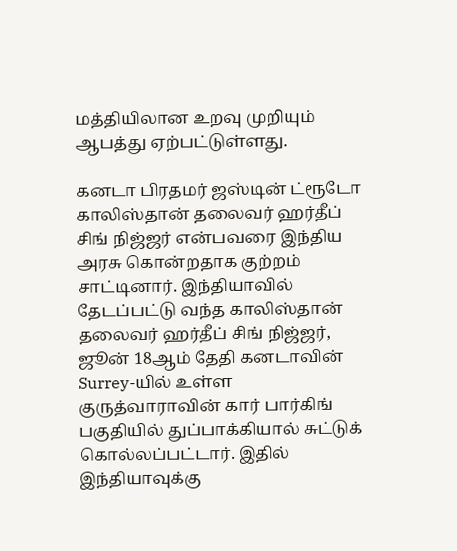மத்தியிலான உறவு முறியும் ஆபத்து ஏற்பட்டுள்ளது.

கனடா பிரதமர் ஜஸ்டின் ட்ரூடோ காலிஸ்தான் தலைவர் ஹர்தீப் சிங் நிஜ்ஜர் என்பவரை இந்திய அரசு கொன்றதாக குற்றம் சாட்டினார். இந்தியாவில் தேடப்பட்டு வந்த காலிஸ்தான் தலைவர் ஹர்தீப் சிங் நிஜ்ஜர், ஜூன் 18ஆம் தேதி கனடாவின் Surrey-யில் உள்ள குருத்வாராவின் கார் பார்கிங் பகுதியில் துப்பாக்கியால் சுட்டுக் கொல்லப்பட்டார். இதில் இந்தியாவுக்கு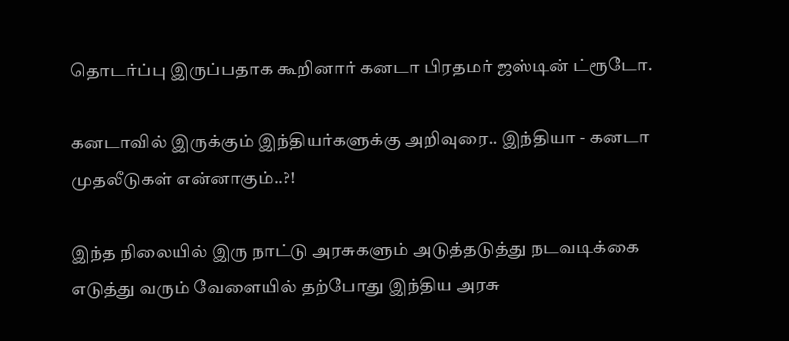தொடர்ப்பு இருப்பதாக கூறினார் கனடா பிரதமர் ஜஸ்டின் ட்ரூடோ.

கனடாவில் இருக்கும் இந்தியர்களுக்கு அறிவுரை.. இந்தியா - கனடா முதலீடுகள் என்னாகும்..?!

இந்த நிலையில் இரு நாட்டு அரசுகளும் அடுத்தடுத்து நடவடிக்கை எடுத்து வரும் வேளையில் தற்போது இந்திய அரசு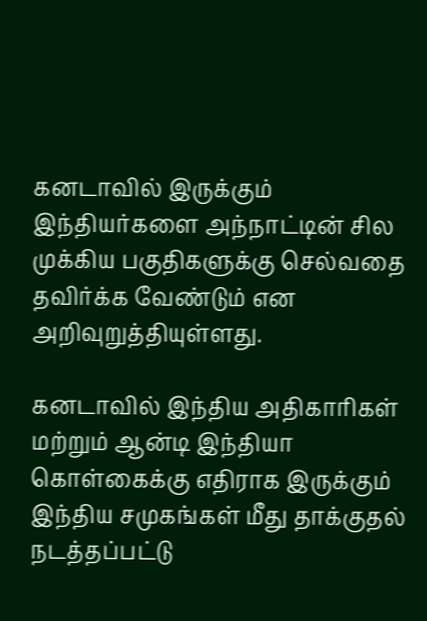கனடாவில் இருக்கும் இந்தியர்களை அந்நாட்டின் சில முக்கிய பகுதிகளுக்கு செல்வதை தவிர்க்க வேண்டும் என அறிவுறுத்தியுள்ளது.

கனடாவில் இந்திய அதிகாரிகள் மற்றும் ஆன்டி இந்தியா கொள்கைக்கு எதிராக இருக்கும் இந்திய சமுகங்கள் மீது தாக்குதல் நடத்தப்பட்டு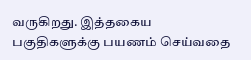வருகிறது. இத்தகைய பகுதிகளுக்கு பயணம் செய்வதை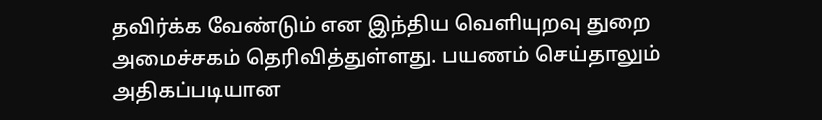தவிர்க்க வேண்டும் என இந்திய வெளியுறவு துறை அமைச்சகம் தெரிவித்துள்ளது. பயணம் செய்தாலும் அதிகப்படியான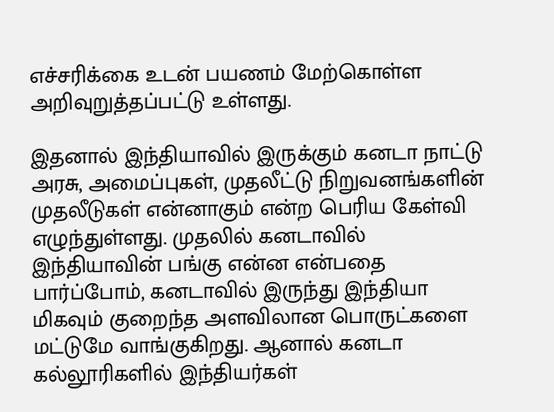எச்சரிக்கை உடன் பயணம் மேற்கொள்ள அறிவுறுத்தப்பட்டு உள்ளது.

இதனால் இந்தியாவில் இருக்கும் கனடா நாட்டு அரசு, அமைப்புகள், முதலீட்டு நிறுவனங்களின் முதலீடுகள் என்னாகும் என்ற பெரிய கேள்வி எழுந்துள்ளது. முதலில் கனடாவில் இந்தியாவின் பங்கு என்ன என்பதை பார்ப்போம், கனடாவில் இருந்து இந்தியா மிகவும் குறைந்த அளவிலான பொருட்களை மட்டுமே வாங்குகிறது. ஆனால் கனடா கல்லூரிகளில் இந்தியர்கள்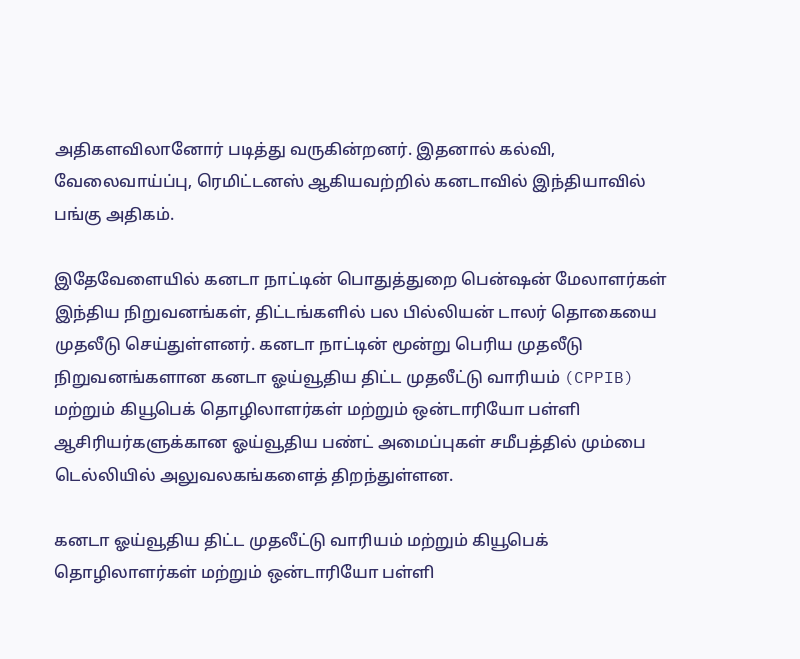அதிகளவிலானோர் படித்து வருகின்றனர். இதனால் கல்வி, வேலைவாய்ப்பு, ரெமிட்டனஸ் ஆகியவற்றில் கனடாவில் இந்தியாவில் பங்கு அதிகம்.

இதேவேளையில் கனடா நாட்டின் பொதுத்துறை பென்ஷன் மேலாளர்கள் இந்திய நிறுவனங்கள், திட்டங்களில் பல பில்லியன் டாலர் தொகையை முதலீடு செய்துள்ளனர். கனடா நாட்டின் மூன்று பெரிய முதலீடு நிறுவனங்களான கனடா ஓய்வூதிய திட்ட முதலீட்டு வாரியம் (CPPIB) மற்றும் கியூபெக் தொழிலாளர்கள் மற்றும் ஒன்டாரியோ பள்ளி ஆசிரியர்களுக்கான ஓய்வூதிய பண்ட் அமைப்புகள் சமீபத்தில் மும்பை டெல்லியில் அலுவலகங்களைத் திறந்துள்ளன.

கனடா ஓய்வூதிய திட்ட முதலீட்டு வாரியம் மற்றும் கியூபெக் தொழிலாளர்கள் மற்றும் ஒன்டாரியோ பள்ளி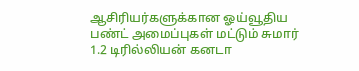ஆசிரியர்களுக்கான ஓய்வூதிய பண்ட் அமைப்புகள் மட்டும் சுமார் 1.2 டிரில்லியன் கனடா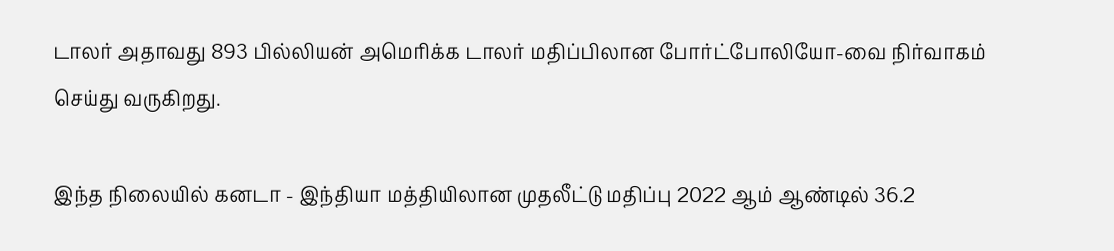டாலர் அதாவது 893 பில்லியன் அமெரிக்க டாலர் மதிப்பிலான போர்ட்போலியோ-வை நிர்வாகம் செய்து வருகிறது.

இந்த நிலையில் கனடா - இந்தியா மத்தியிலான முதலீட்டு மதிப்பு 2022 ஆம் ஆண்டில் 36.2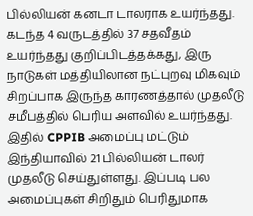பில்லியன் கனடா டாலராக உயர்ந்தது. கடந்த 4 வருடத்தில் 37 சதவீதம் உயர்ந்தது குறிப்பிடத்தக்கது, இரு நாடுகள் மத்தியிலான நட்புறவு மிகவும் சிறப்பாக இருந்த காரணத்தால் முதலீடு சமீபத்தில் பெரிய அளவில் உயர்ந்தது. இதில் CPPIB அமைப்பு மட்டும் இந்தியாவில் 21 பில்லியன் டாலர் முதலீடு செய்துள்ளது. இப்படி பல அமைப்புகள் சிறிதும் பெரிதுமாக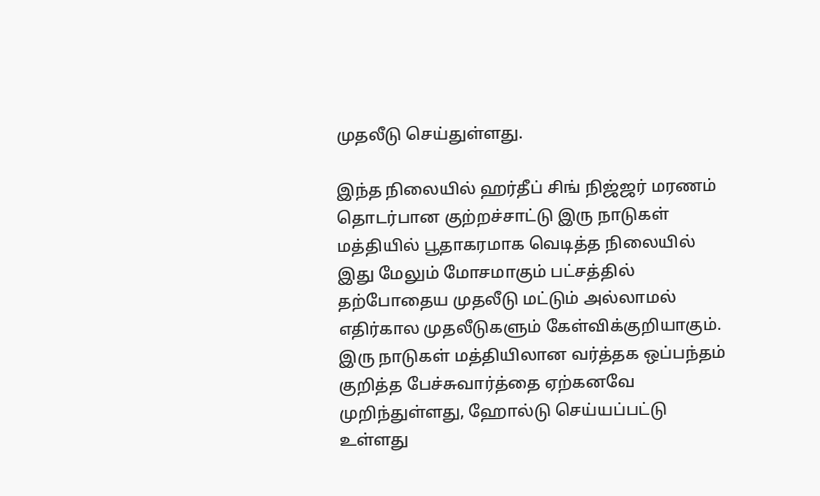முதலீடு செய்துள்ளது.

இந்த நிலையில் ஹர்தீப் சிங் நிஜ்ஜர் மரணம் தொடர்பான குற்றச்சாட்டு இரு நாடுகள் மத்தியில் பூதாகரமாக வெடித்த நிலையில் இது மேலும் மோசமாகும் பட்சத்தில் தற்போதைய முதலீடு மட்டும் அல்லாமல் எதிர்கால முதலீடுகளும் கேள்விக்குறியாகும். இரு நாடுகள் மத்தியிலான வர்த்தக ஒப்பந்தம் குறித்த பேச்சுவார்த்தை ஏற்கனவே முறிந்துள்ளது, ஹோல்டு செய்யப்பட்டு உள்ளது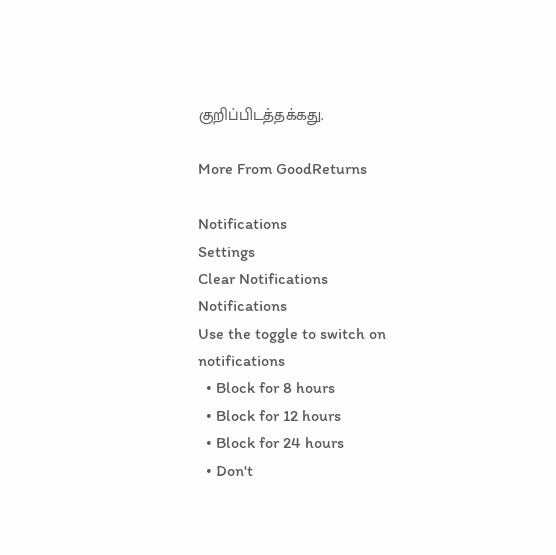குறிப்பிடத்தக்கது.

More From GoodReturns

Notifications
Settings
Clear Notifications
Notifications
Use the toggle to switch on notifications
  • Block for 8 hours
  • Block for 12 hours
  • Block for 24 hours
  • Don't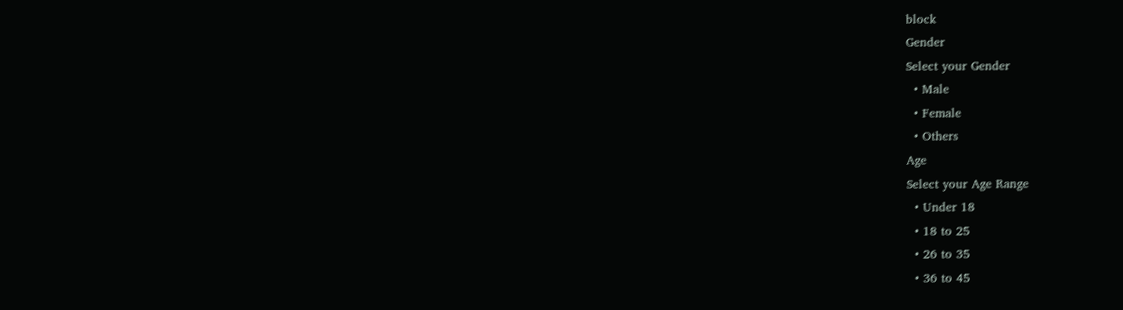block
Gender
Select your Gender
  • Male
  • Female
  • Others
Age
Select your Age Range
  • Under 18
  • 18 to 25
  • 26 to 35
  • 36 to 45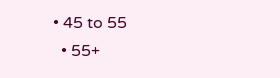• 45 to 55
  • 55+